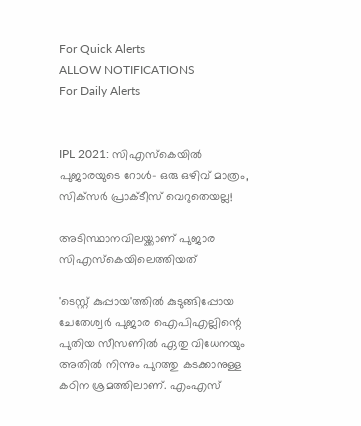For Quick Alerts
ALLOW NOTIFICATIONS
For Daily Alerts


IPL 2021: സിഎസ്‌കെയില്‍ പുജാരയുടെ റോള്‍- ഒരു ഒഴിവ് മാത്രം, സിക്‌സര്‍ പ്രാക്ടീസ് വെറുതെയല്ല!

അടിസ്ഥാനവിലയ്ക്കാണ് പുജാര സിഎസ്‌കെയിലെത്തിയത്

'ടെസ്റ്റ് കുപ്പായ'ത്തില്‍ കുടുങ്ങിപ്പോയ ചേതേശ്വര്‍ പുജാര ഐപിഎല്ലിന്റെ പുതിയ സീസണില്‍ ഏതു വിധേനയും അതില്‍ നിന്നും പുറത്തു കടക്കാനുള്ള കഠിന ശ്രമത്തിലാണ്. എംഎസ്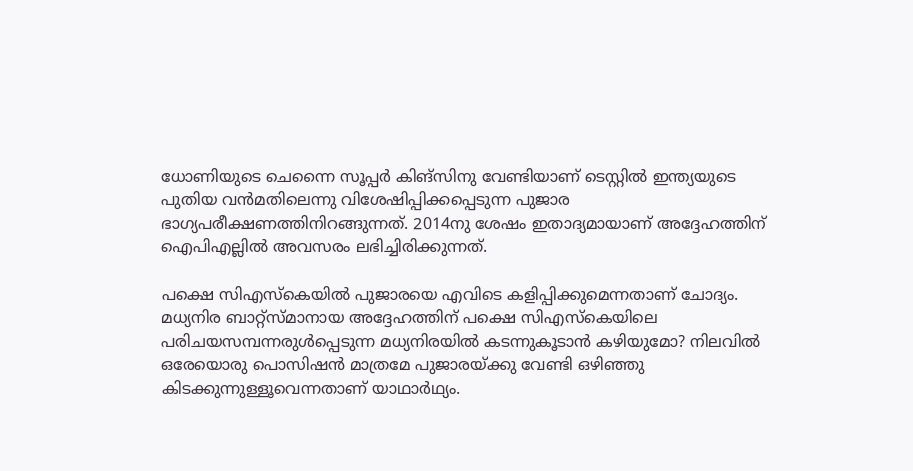ധോണിയുടെ ചെന്നൈ സൂപ്പര്‍ കിങ്‌സിനു വേണ്ടിയാണ് ടെസ്റ്റില്‍ ഇന്ത്യയുടെ പുതിയ വന്‍മതിലെന്നു വിശേഷിപ്പിക്കപ്പെടുന്ന പുജാര ഭാഗ്യപരീക്ഷണത്തിനിറങ്ങുന്നത്. 2014നു ശേഷം ഇതാദ്യമായാണ് അദ്ദേഹത്തിന് ഐപിഎല്ലില്‍ അവസരം ലഭിച്ചിരിക്കുന്നത്.

പക്ഷെ സിഎസ്‌കെയില്‍ പുജാരയെ എവിടെ കളിപ്പിക്കുമെന്നതാണ് ചോദ്യം. മധ്യനിര ബാറ്റ്‌സ്മാനായ അദ്ദേഹത്തിന് പക്ഷെ സിഎസ്‌കെയിലെ പരിചയസമ്പന്നരുള്‍പ്പെടുന്ന മധ്യനിരയില്‍ കടന്നുകൂടാന്‍ കഴിയുമോ? നിലവില്‍ ഒരേയൊരു പൊസിഷന്‍ മാത്രമേ പുജാരയ്ക്കു വേണ്ടി ഒഴിഞ്ഞു കിടക്കുന്നുള്ളൂവെന്നതാണ് യാഥാര്‍ഥ്യം.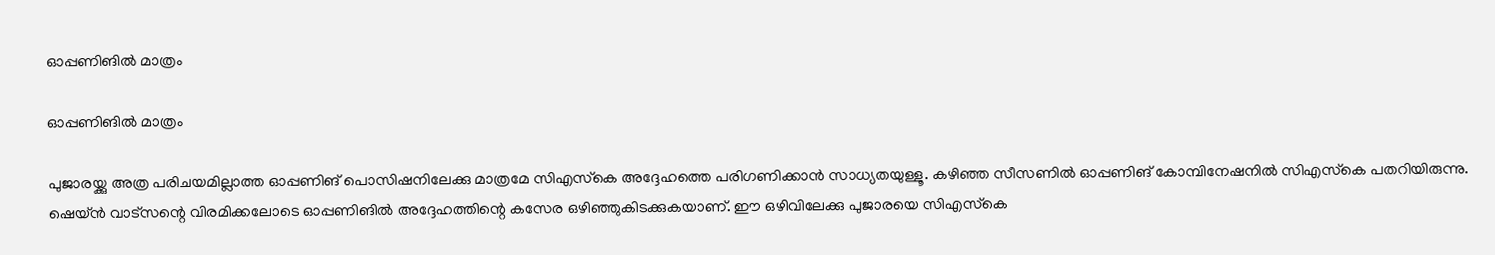ഓപ്പണിങില്‍ മാത്രം

ഓപ്പണിങില്‍ മാത്രം

പുജാരയ്ക്കു അത്ര പരിചയമില്ലാത്ത ഓപ്പണിങ് പൊസിഷനിലേക്കു മാത്രമേ സിഎസ്‌കെ അദ്ദേഹത്തെ പരിഗണിക്കാന്‍ സാധ്യതയുള്ളൂ. കഴിഞ്ഞ സീസണില്‍ ഓപ്പണിങ് കോമ്പിനേഷനില്‍ സിഎസ്‌കെ പതറിയിരുന്നു. ഷെയ്ന്‍ വാട്‌സന്റെ വിരമിക്കലോടെ ഓപ്പണിങില്‍ അദ്ദേഹത്തിന്റെ കസേര ഒഴിഞ്ഞുകിടക്കുകയാണ്. ഈ ഒഴിവിലേക്കു പുജാരയെ സിഎസ്‌കെ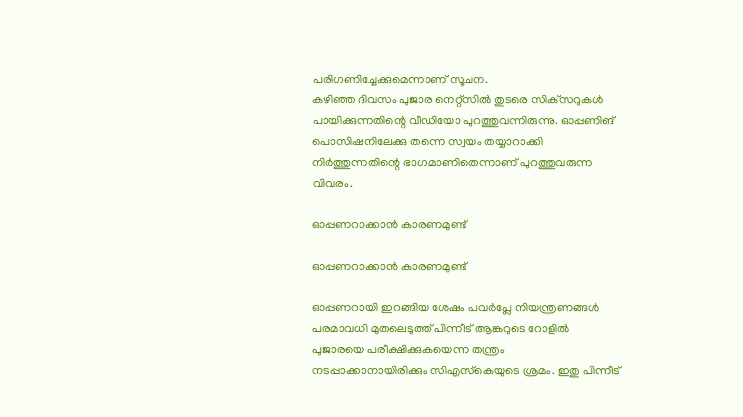പരിഗണിച്ചേക്കുമെന്നാണ് സൂചന.
കഴിഞ്ഞ ദിവസം പുജാര നെറ്റ്‌സില്‍ തുടരെ സിക്‌സറുകള്‍ പായിക്കുന്നതിന്റെ വീഡിയോ പുറത്തുവന്നിരുന്നു. ഓപ്പണിങ് പൊസിഷനിലേക്കു തന്നെ സ്വയം തയ്യാറാക്കി നിര്‍ത്തുന്നതിന്റെ ഭാഗമാണിതെന്നാണ് പുറത്തുവരുന്ന വിവരം.

ഓപ്പണറാക്കാന്‍ കാരണമുണ്ട്

ഓപ്പണറാക്കാന്‍ കാരണമുണ്ട്

ഓപ്പണറായി ഇറങ്ങിയ ശേഷം പവര്‍പ്ലേ നിയന്ത്രണങ്ങള്‍ പരമാവധി മുതലെടുത്ത് പിന്നീട് ആങ്കറുടെ റോളില്‍ പുജാരയെ പരീക്ഷിക്കുകയെന്ന തന്ത്രം നടപ്പാക്കാനായിരിക്കും സിഎസ്‌കെയുടെ ശ്രമം. ഇതു പിന്നീട്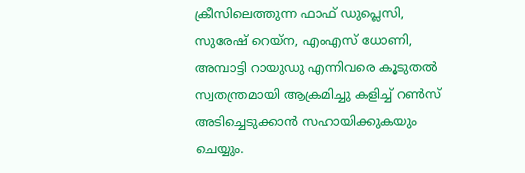ക്രീസിലെത്തുന്ന ഫാഫ് ഡുപ്ലെസി, സുരേഷ് റെയ്‌ന, എംഎസ് ധോണി, അമ്പാട്ടി റായുഡു എന്നിവരെ കൂടുതല്‍ സ്വതന്ത്രമായി ആക്രമിച്ചു കളിച്ച് റണ്‍സ് അടിച്ചെടുക്കാന്‍ സഹായിക്കുകയും ചെയ്യും.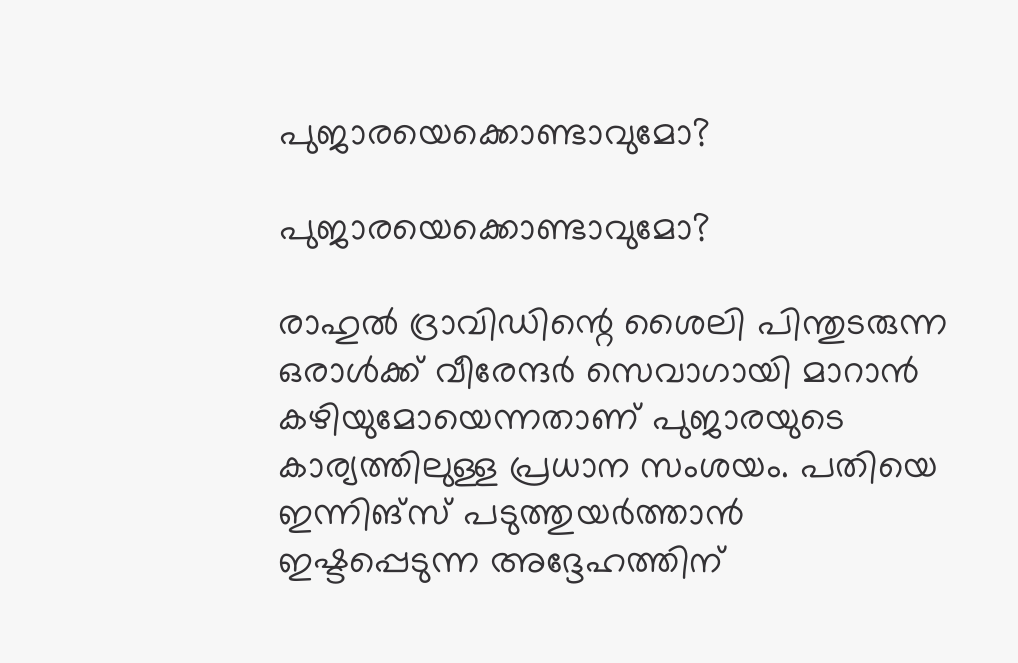പുജാരയെക്കൊണ്ടാവുമോ?

പുജാരയെക്കൊണ്ടാവുമോ?

രാഹുല്‍ ദ്രാവിഡിന്റെ ശൈലി പിന്തുടരുന്ന ഒരാള്‍ക്ക് വീരേന്ദര്‍ സെവാഗായി മാറാന്‍ കഴിയുമോയെന്നതാണ് പുജാരയുടെ കാര്യത്തിലുള്ള പ്രധാന സംശയം. പതിയെ ഇന്നിങ്‌സ് പടുത്തുയര്‍ത്താന്‍ ഇഷ്ടപ്പെടുന്ന അദ്ദേഹത്തിന്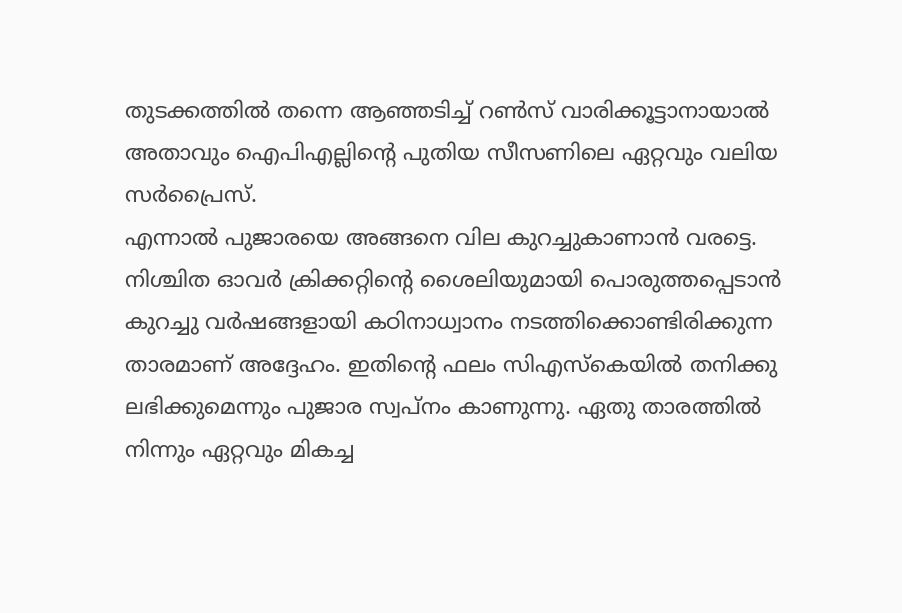തുടക്കത്തില്‍ തന്നെ ആഞ്ഞടിച്ച് റണ്‍സ് വാരിക്കൂട്ടാനായാല്‍ അതാവും ഐപിഎല്ലിന്റെ പുതിയ സീസണിലെ ഏറ്റവും വലിയ സര്‍പ്രൈസ്.
എന്നാല്‍ പുജാരയെ അങ്ങനെ വില കുറച്ചുകാണാന്‍ വരട്ടെ. നിശ്ചിത ഓവര്‍ ക്രിക്കറ്റിന്റെ ശൈലിയുമായി പൊരുത്തപ്പെടാന്‍ കുറച്ചു വര്‍ഷങ്ങളായി കഠിനാധ്വാനം നടത്തിക്കൊണ്ടിരിക്കുന്ന താരമാണ് അദ്ദേഹം. ഇതിന്റെ ഫലം സിഎസ്‌കെയില്‍ തനിക്കു ലഭിക്കുമെന്നും പുജാര സ്വപ്‌നം കാണുന്നു. ഏതു താരത്തില്‍ നിന്നും ഏറ്റവും മികച്ച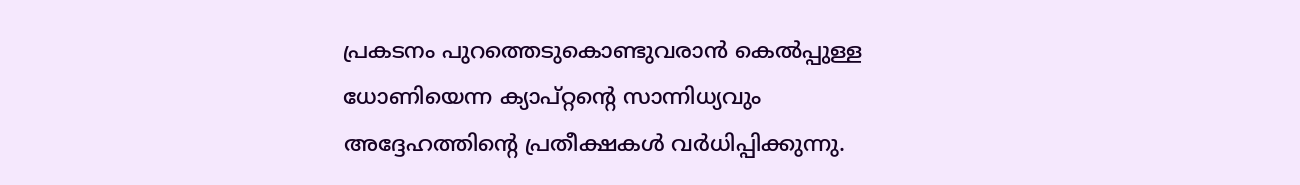പ്രകടനം പുറത്തെടുകൊണ്ടുവരാന്‍ കെല്‍പ്പുള്ള ധോണിയെന്ന ക്യാപ്റ്റന്റെ സാന്നിധ്യവും അദ്ദേഹത്തിന്റെ പ്രതീക്ഷകള്‍ വര്‍ധിപ്പിക്കുന്നു.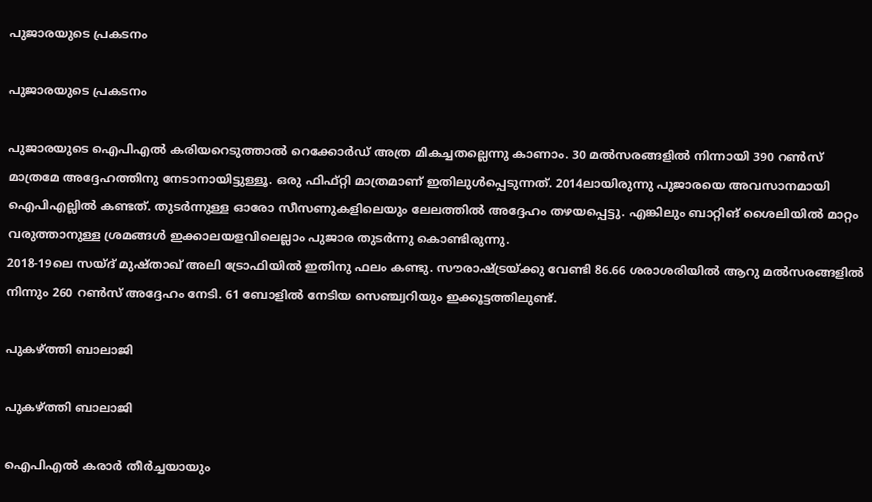പുജാരയുടെ പ്രകടനം

പുജാരയുടെ പ്രകടനം

പുജാരയുടെ ഐപിഎല്‍ കരിയറെടുത്താല്‍ റെക്കോര്‍ഡ് അത്ര മികച്ചതല്ലെന്നു കാണാം. 30 മല്‍സരങ്ങളില്‍ നിന്നായി 390 റണ്‍സ് മാത്രമേ അദ്ദേഹത്തിനു നേടാനായിട്ടുള്ളൂ. ഒരു ഫിഫ്റ്റി മാത്രമാണ് ഇതിലുള്‍പ്പെടുന്നത്. 2014ലായിരുന്നു പുജാരയെ അവസാനമായി ഐപിഎല്ലില്‍ കണ്ടത്. തുടര്‍ന്നുള്ള ഓരോ സീസണുകളിലെയും ലേലത്തില്‍ അദ്ദേഹം തഴയപ്പെട്ടു. എങ്കിലും ബാറ്റിങ് ശൈലിയില്‍ മാറ്റം വരുത്താനുള്ള ശ്രമങ്ങള്‍ ഇക്കാലയളവിലെല്ലാം പുജാര തുടര്‍ന്നു കൊണ്ടിരുന്നു.
2018-19ലെ സയ്ദ് മുഷ്താഖ് അലി ട്രോഫിയില്‍ ഇതിനു ഫലം കണ്ടു. സൗരാഷ്ട്രയ്ക്കു വേണ്ടി 86.66 ശരാശരിയില്‍ ആറു മല്‍സരങ്ങളില്‍ നിന്നും 260 റണ്‍സ് അദ്ദേഹം നേടി. 61 ബോളില്‍ നേടിയ സെഞ്ച്വറിയും ഇക്കൂട്ടത്തിലുണ്ട്.

പുകഴ്ത്തി ബാലാജി

പുകഴ്ത്തി ബാലാജി

ഐപിഎല്‍ കരാര്‍ തീര്‍ച്ചയായും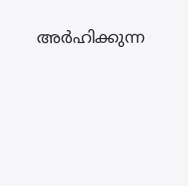അര്‍ഹിക്കുന്ന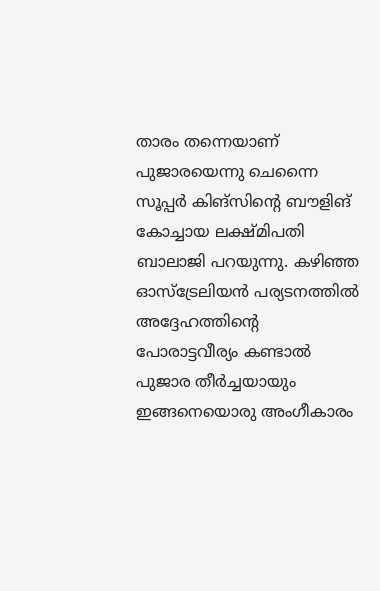താരം തന്നെയാണ് പുജാരയെന്നു ചെന്നൈ സൂപ്പര്‍ കിങ്‌സിന്റെ ബൗളിങ് കോച്ചായ ലക്ഷ്മിപതി ബാലാജി പറയുന്നു. കഴിഞ്ഞ ഓസ്‌ട്രേലിയന്‍ പര്യടനത്തില്‍ അദ്ദേഹത്തിന്റെ പോരാട്ടവീര്യം കണ്ടാല്‍ പുജാര തീര്‍ച്ചയായും ഇങ്ങനെയൊരു അംഗീകാരം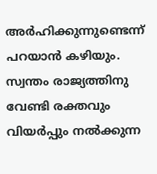അര്‍ഹിക്കുന്നുണ്ടെന്ന് പറയാന്‍ കഴിയും. സ്വന്തം രാജ്യത്തിനു വേണ്ടി രക്തവും വിയര്‍പ്പും നല്‍ക്കുന്ന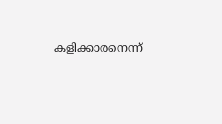കളിക്കാരനെന്ന്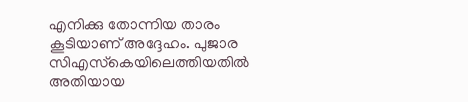എനിക്കു തോന്നിയ താരം കൂടിയാണ് അദ്ദേഹം. പുജാര സിഎസ്‌കെയിലെത്തിയതില്‍ അതിയായ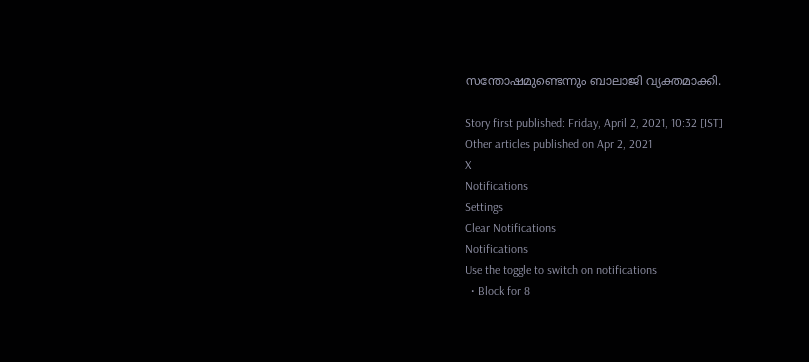സന്തോഷമുണ്ടെന്നും ബാലാജി വ്യക്തമാക്കി.

Story first published: Friday, April 2, 2021, 10:32 [IST]
Other articles published on Apr 2, 2021
X
Notifications
Settings
Clear Notifications
Notifications
Use the toggle to switch on notifications
  • Block for 8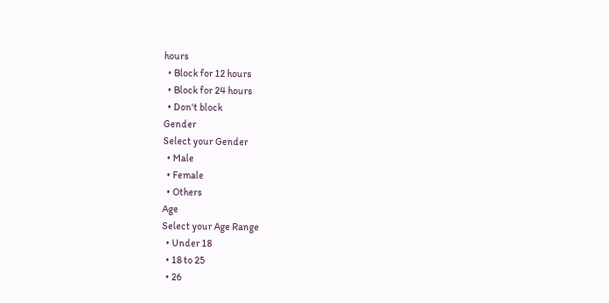hours
  • Block for 12 hours
  • Block for 24 hours
  • Don't block
Gender
Select your Gender
  • Male
  • Female
  • Others
Age
Select your Age Range
  • Under 18
  • 18 to 25
  • 26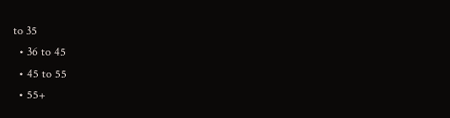to 35
  • 36 to 45
  • 45 to 55
  • 55+